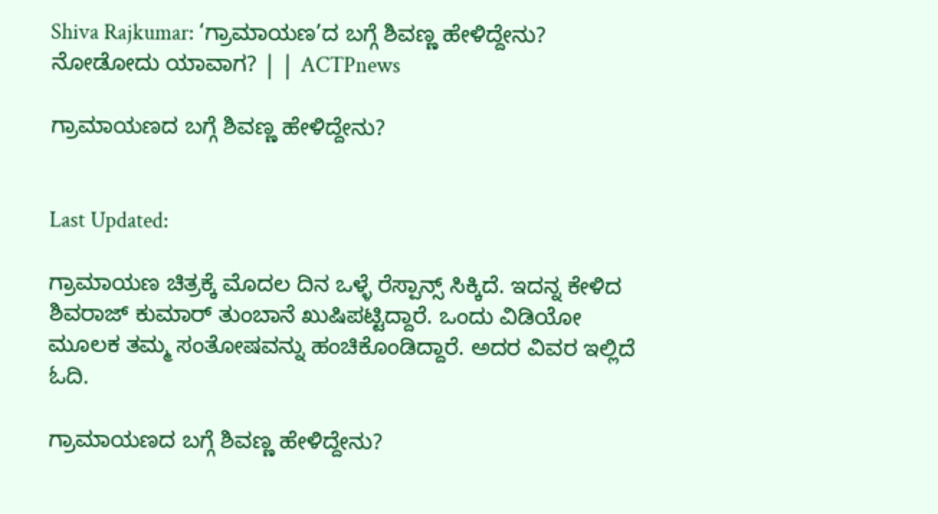Shiva Rajkumar: ‘ಗ್ರಾಮಾಯಣ’ದ ಬಗ್ಗೆ ಶಿವಣ್ಣ ಹೇಳಿದ್ದೇನು? ನೋಡೋದು ಯಾವಾಗ? | | ACTPnews

ಗ್ರಾಮಾಯಣದ ಬಗ್ಗೆ ಶಿವಣ್ಣ ಹೇಳಿದ್ದೇನು?


Last Updated:

ಗ್ರಾಮಾಯಣ ಚಿತ್ರಕ್ಕೆ ಮೊದಲ ದಿನ ಒಳ್ಳೆ ರೆಸ್ಪಾನ್ಸ್ ಸಿಕ್ಕಿದೆ. ಇದನ್ನ ಕೇಳಿದ ಶಿವರಾಜ್ ಕುಮಾರ್ ತುಂಬಾನೆ ಖುಷಿಪಟ್ಟಿದ್ದಾರೆ. ಒಂದು ವಿಡಿಯೋ ಮೂಲಕ ತಮ್ಮ ಸಂತೋಷವನ್ನು ಹಂಚಿಕೊಂಡಿದ್ದಾರೆ. ಅದರ ವಿವರ ಇಲ್ಲಿದೆ ಓದಿ.

ಗ್ರಾಮಾಯಣದ ಬಗ್ಗೆ ಶಿವಣ್ಣ ಹೇಳಿದ್ದೇನು?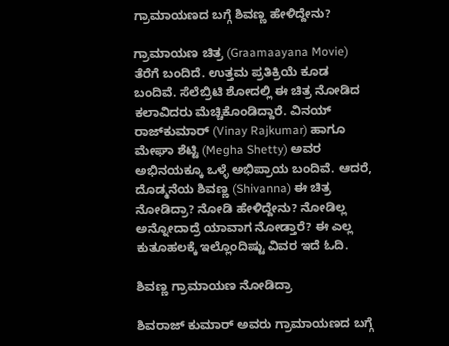ಗ್ರಾಮಾಯಣದ ಬಗ್ಗೆ ಶಿವಣ್ಣ ಹೇಳಿದ್ದೇನು?

ಗ್ರಾಮಾಯಣ ಚಿತ್ರ (Graamaayana Movie) ತೆರೆಗೆ ಬಂದಿದೆ. ಉತ್ತಮ ಪ್ರತಿಕ್ರಿಯೆ ಕೂಡ ಬಂದಿವೆ. ಸೆಲೆಬ್ರಿಟಿ ಶೋದಲ್ಲಿ ಈ ಚಿತ್ರ ನೋಡಿದ ಕಲಾವಿದರು ಮೆಚ್ಚಿಕೊಂಡಿದ್ದಾರೆ. ವಿನಯ್ ರಾಜ್‌ಕುಮಾರ್ (Vinay Rajkumar) ಹಾಗೂ ಮೇಘಾ ಶೆಟ್ಟಿ (Megha Shetty) ಅವರ ಅಭಿನಯಕ್ಕೂ ಒಳ್ಳೆ ಅಭಿಪ್ರಾಯ ಬಂದಿವೆ. ಆದರೆ, ದೊಡ್ಮನೆಯ ಶಿವಣ್ಣ (Shivanna) ಈ ಚಿತ್ರ ನೋಡಿದ್ರಾ? ನೋಡಿ ಹೇಳಿದ್ದೇನು? ನೋಡಿಲ್ಲ ಅನ್ನೋದಾದ್ರೆ ಯಾವಾಗ ನೋಡ್ತಾರೆ? ಈ ಎಲ್ಲ ಕುತೂಹಲಕ್ಕೆ ಇಲ್ಲೊಂದಿಷ್ಟು ವಿವರ ಇದೆ ಓದಿ.

ಶಿವಣ್ಣ ಗ್ರಾಮಾಯಣ ನೋಡಿದ್ರಾ

ಶಿವರಾಜ್ ಕುಮಾರ್ ಅವರು ಗ್ರಾಮಾಯಣದ ಬಗ್ಗೆ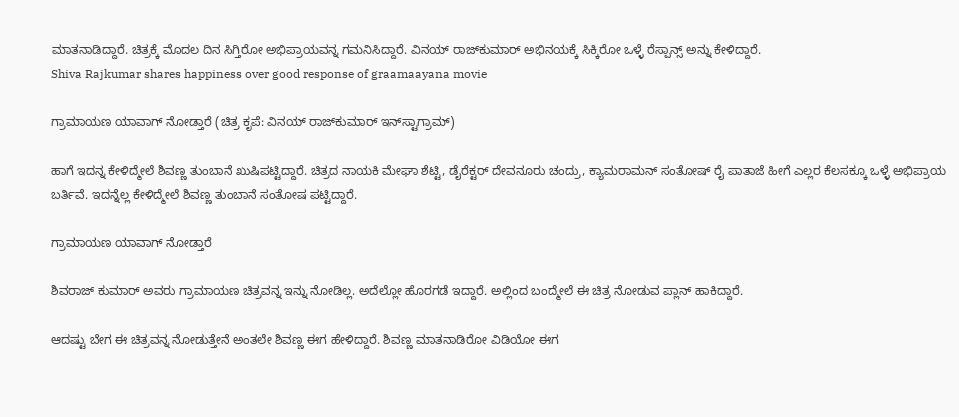ಮಾತನಾಡಿದ್ದಾರೆ. ಚಿತ್ರಕ್ಕೆ ಮೊದಲ ದಿನ ಸಿಗ್ತಿರೋ ಅಭಿಪ್ರಾಯವನ್ನ ಗಮನಿಸಿದ್ದಾರೆ. ವಿನಯ್ ರಾಜ್‌ಕುಮಾರ್ ಅಭಿನಯಕ್ಕೆ ಸಿಕ್ಕಿರೋ ಒಳ್ಳೆ ರೆಸ್ಪಾನ್ಸ್ ಅನ್ನು ಕೇಳಿದ್ದಾರೆ.
Shiva Rajkumar shares happiness over good response of graamaayana movie

ಗ್ರಾಮಾಯಣ ಯಾವಾಗ್ ನೋಡ್ತಾರೆ (ಚಿತ್ರ ಕೃಪೆ: ವಿನಯ್ ರಾಜ್‌ಕುಮಾರ್‌ ಇನ್‌ಸ್ಟಾಗ್ರಾಮ್)

ಹಾಗೆ ಇದನ್ನ ಕೇಳಿದ್ಮೇಲೆ ಶಿವಣ್ಣ ತುಂಬಾನೆ ಖುಷಿಪಟ್ಟಿದ್ದಾರೆ. ಚಿತ್ರದ ನಾಯಕಿ ಮೇಘಾ ಶೆಟ್ಟಿ, ಡೈರೆಕ್ಟರ್ ದೇವನೂರು ಚಂದ್ರು, ಕ್ಯಾಮರಾಮನ್ ಸಂತೋಷ್ ರೈ ಪಾತಾಜೆ ಹೀಗೆ ಎಲ್ಲರ ಕೆಲಸಕ್ಕೂ ಒಳ್ಳೆ ಅಭಿಪ್ರಾಯ ಬರ್ತಿವೆ. ಇದನ್ನೆಲ್ಲ ಕೇಳಿದ್ಮೇಲೆ ಶಿವಣ್ಣ ತುಂಬಾನೆ ಸಂತೋಷ ಪಟ್ಟಿದ್ದಾರೆ.

ಗ್ರಾಮಾಯಣ ಯಾವಾಗ್ ನೋಡ್ತಾರೆ

ಶಿವರಾಜ್ ಕುಮಾರ್ ಅವರು ಗ್ರಾಮಾಯಣ ಚಿತ್ರವನ್ನ ಇನ್ನು ನೋಡಿಲ್ಲ. ಅದೆಲ್ಲೋ ಹೊರಗಡೆ ಇದ್ದಾರೆ. ಅಲ್ಲಿಂದ ಬಂದ್ಮೇಲೆ ಈ ಚಿತ್ರ ನೋಡುವ ಪ್ಲಾನ್ ಹಾಕಿದ್ದಾರೆ.

ಆದಷ್ಟು ಬೇಗ ಈ ಚಿತ್ರವನ್ನ ನೋಡುತ್ತೇನೆ ಅಂತಲೇ ಶಿವಣ್ಣ ಈಗ ಹೇಳಿದ್ದಾರೆ. ಶಿವಣ್ಣ ಮಾತನಾಡಿರೋ ವಿಡಿಯೋ ಈಗ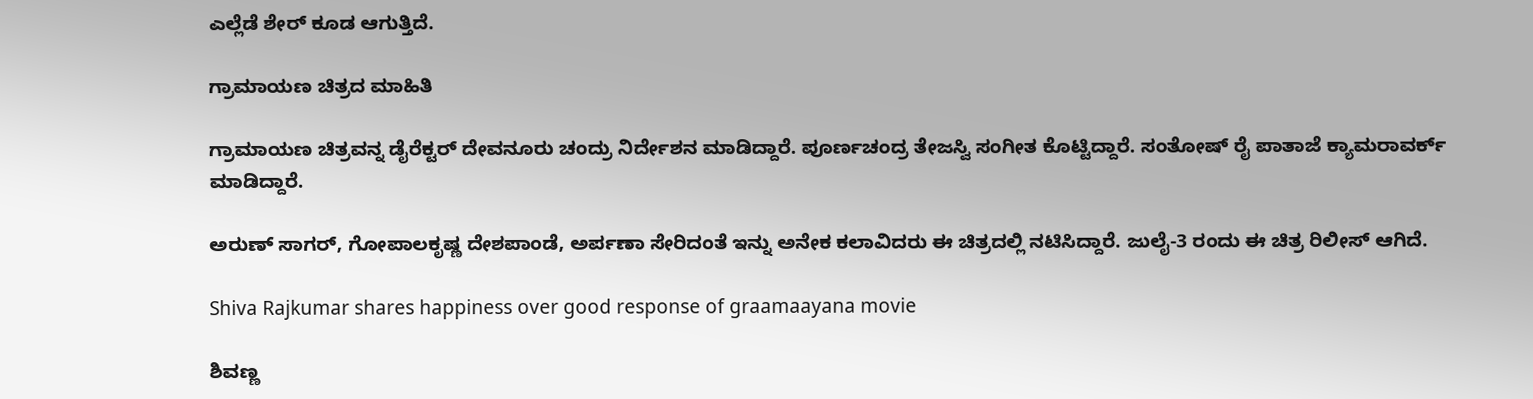ಎಲ್ಲೆಡೆ ಶೇರ್ ಕೂಡ ಆಗುತ್ತಿದೆ.

ಗ್ರಾಮಾಯಣ ಚಿತ್ರದ ಮಾಹಿತಿ

ಗ್ರಾಮಾಯಣ ಚಿತ್ರವನ್ನ ಡೈರೆಕ್ಟರ್ ದೇವನೂರು ಚಂದ್ರು ನಿರ್ದೇಶನ ಮಾಡಿದ್ದಾರೆ. ಪೂರ್ಣಚಂದ್ರ ತೇಜಸ್ವಿ ಸಂಗೀತ ಕೊಟ್ಟಿದ್ದಾರೆ. ಸಂತೋಷ್ ರೈ ಪಾತಾಜೆ ಕ್ಯಾಮರಾವರ್ಕ್ ಮಾಡಿದ್ದಾರೆ.

ಅರುಣ್ ಸಾಗರ್, ಗೋಪಾಲಕೃಷ್ಣ ದೇಶಪಾಂಡೆ, ಅರ್ಪಣಾ ಸೇರಿದಂತೆ ಇನ್ನು ಅನೇಕ ಕಲಾವಿದರು ಈ ಚಿತ್ರದಲ್ಲಿ ನಟಿಸಿದ್ದಾರೆ. ಜುಲೈ-3 ರಂದು ಈ ಚಿತ್ರ ರಿಲೀಸ್ ಆಗಿದೆ.

Shiva Rajkumar shares happiness over good response of graamaayana movie

ಶಿವಣ್ಣ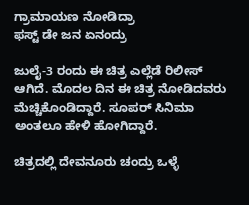ಗ್ರಾಮಾಯಣ ನೋಡಿದ್ರಾ
ಫಸ್ಟ್ ಡೇ ಜನ ಏನಂದ್ರು

ಜುಲೈ-3 ರಂದು ಈ ಚಿತ್ರ ಎಲ್ಲೆಡೆ ರಿಲೀಸ್ ಆಗಿದೆ. ಮೊದಲ ದಿನ ಈ ಚಿತ್ರ ನೋಡಿದವರು ಮೆಚ್ಚಿಕೊಂಡಿದ್ದಾರೆ. ಸೂಪರ್ ಸಿನಿಮಾ ಅಂತಲೂ ಹೇಳಿ ಹೋಗಿದ್ದಾರೆ.

ಚಿತ್ರದಲ್ಲಿ ದೇವನೂರು ಚಂದ್ರು ಒಳ್ಳೆ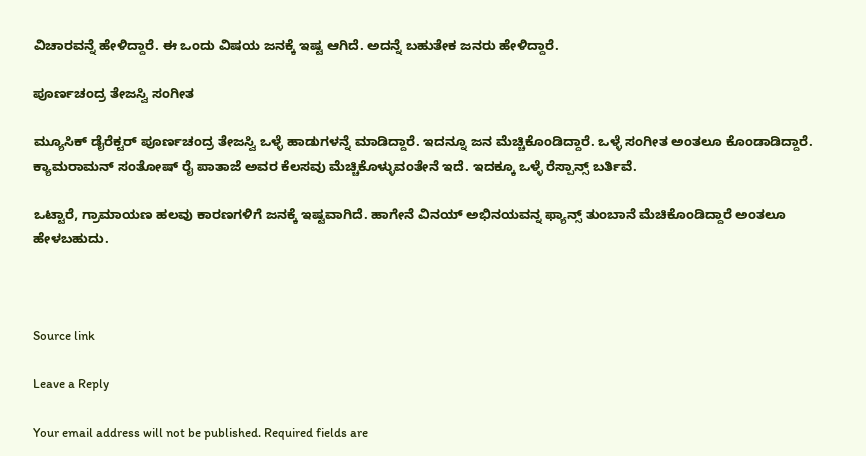ವಿಚಾರವನ್ನೆ ಹೇಳಿದ್ದಾರೆ. ಈ ಒಂದು ವಿಷಯ ಜನಕ್ಕೆ ಇಷ್ಟ ಆಗಿದೆ. ಅದನ್ನೆ ಬಹುತೇಕ ಜನರು ಹೇಳಿದ್ದಾರೆ.

ಪೂರ್ಣಚಂದ್ರ ತೇಜಸ್ವಿ ಸಂಗೀತ

ಮ್ಯೂಸಿಕ್ ಡೈರೆಕ್ಟರ್ ಪೂರ್ಣಚಂದ್ರ ತೇಜಸ್ವಿ ಒಳ್ಳೆ ಹಾಡುಗಳನ್ನೆ ಮಾಡಿದ್ದಾರೆ. ಇದನ್ನೂ ಜನ ಮೆಚ್ಚಿಕೊಂಡಿದ್ದಾರೆ. ಒಳ್ಳೆ ಸಂಗೀತ ಅಂತಲೂ ಕೊಂಡಾಡಿದ್ದಾರೆ. ಕ್ಯಾಮರಾಮನ್ ಸಂತೋಷ್ ರೈ ಪಾತಾಜೆ ಅವರ ಕೆಲಸವು ಮೆಚ್ಚಿಕೊಳ್ಳುವಂತೇನೆ ಇದೆ. ಇದಕ್ಕೂ ಒಳ್ಳೆ ರೆಸ್ಪಾನ್ಸ್ ಬರ್ತಿವೆ.

ಒಟ್ಟಾರೆ, ಗ್ರಾಮಾಯಣ ಹಲವು ಕಾರಣಗಳಿಗೆ ಜನಕ್ಕೆ ಇಷ್ಟವಾಗಿದೆ. ಹಾಗೇನೆ ವಿನಯ್ ಅಭಿನಯವನ್ನ ಫ್ಯಾನ್ಸ್ ತುಂಬಾನೆ ಮೆಚಿಕೊಂಡಿದ್ದಾರೆ ಅಂತಲೂ ಹೇಳಬಹುದು.



Source link

Leave a Reply

Your email address will not be published. Required fields are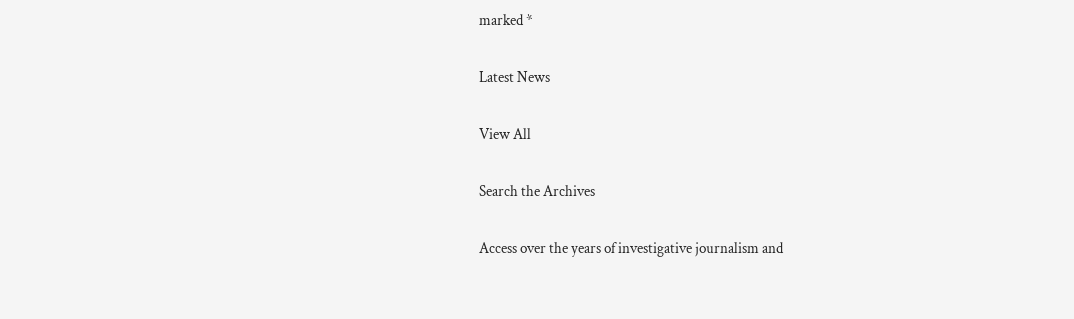marked *

Latest News

View All

Search the Archives

Access over the years of investigative journalism and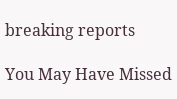breaking reports

You May Have Missed